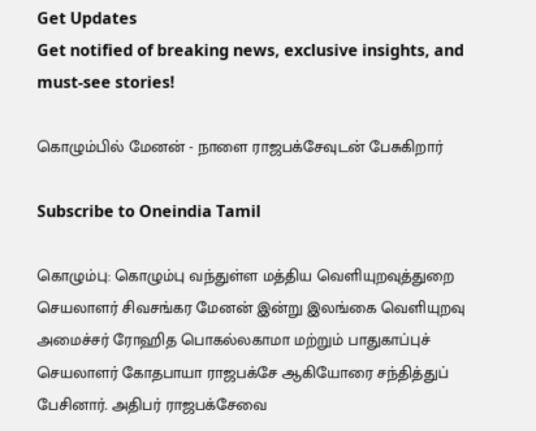Get Updates
Get notified of breaking news, exclusive insights, and must-see stories!

கொழும்பில் மேனன் - நாளை ராஜபக்சேவுடன் பேசுகிறார்

Subscribe to Oneindia Tamil

கொழும்பு: கொழும்பு வந்துள்ள மத்திய வெளியுறவுத்துறை செயலாளர் சிவசங்கர மேனன் இன்று இலங்கை வெளியுறவு அமைச்சர் ரோஹித பொகல்லகாமா மற்றும் பாதுகாப்புச் செயலாளர் கோதபாயா ராஜபக்சே ஆகியோரை சந்தித்துப் பேசினார். அதிபர் ராஜபக்சேவை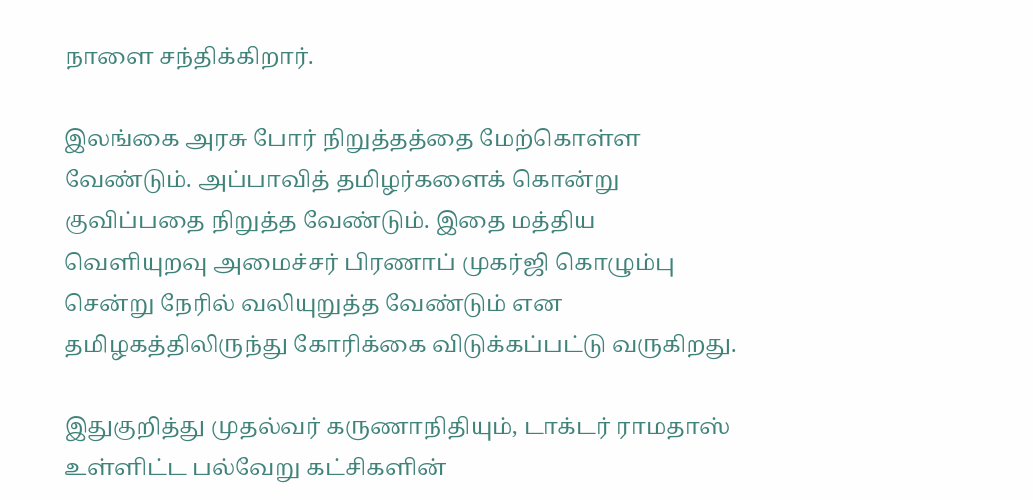நாளை சந்திக்கிறார்.

இலங்கை அரசு போர் நிறுத்தத்தை மேற்கொள்ள வேண்டும். அப்பாவித் தமிழர்களைக் கொன்று குவிப்பதை நிறுத்த வேண்டும். இதை மத்திய வெளியுறவு அமைச்சர் பிரணாப் முகர்ஜி கொழும்பு சென்று நேரில் வலியுறுத்த வேண்டும் என தமிழகத்திலிருந்து கோரிக்கை விடுக்கப்பட்டு வருகிறது.

இதுகுறித்து முதல்வர் கருணாநிதியும், டாக்டர் ராமதாஸ் உள்ளிட்ட பல்வேறு கட்சிகளின்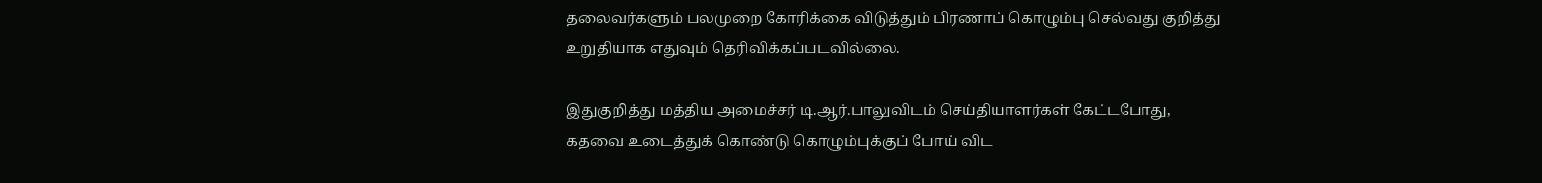தலைவர்களும் பலமுறை கோரிக்கை விடுத்தும் பிரணாப் கொழும்பு செல்வது குறித்து உறுதியாக எதுவும் தெரிவிக்கப்படவில்லை.

இதுகுறித்து மத்திய அமைச்சர் டி.ஆர்.பாலுவிடம் செய்தியாளர்கள் கேட்டபோது, கதவை உடைத்துக் கொண்டு கொழும்புக்குப் போய் விட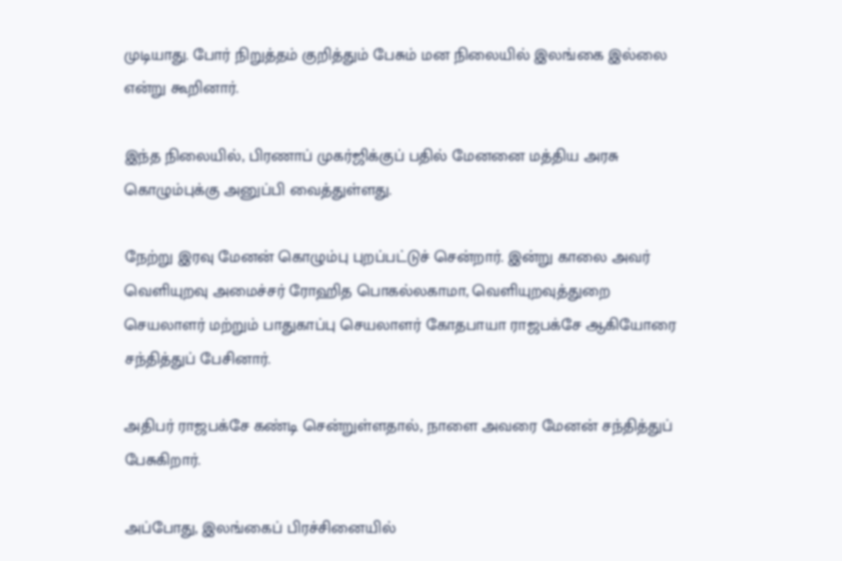முடியாது. போர் நிறுத்தம் குறித்தும் பேசும் மன நிலையில் இலங்கை இல்லை என்று கூறினார்.

இந்த நிலையில், பிரணாப் முகர்ஜிக்குப் பதில் மேனனை மத்திய அரசு கொழும்புக்கு அனுப்பி வைத்துள்ளது.

நேற்று இரவு மேனன் கொழும்பு புறப்பட்டுச் சென்றார். இன்று காலை அவர் வெளியுறவு அமைச்சர் ரோஹித பொகல்லகாமா, வெளியுறவுத்துறை செயலாளர் மற்றும் பாதுகாப்பு செயலாளர் கோதபாயா ராஜபக்சே ஆகியோரை சந்தித்துப் பேசினார்.

அதிபர் ராஜபக்சே கண்டி சென்றுள்ளதால், நாளை அவரை மேனன் சந்தித்துப் பேசுகிறார்.

அப்போது, இலங்கைப் பிரச்சினையில்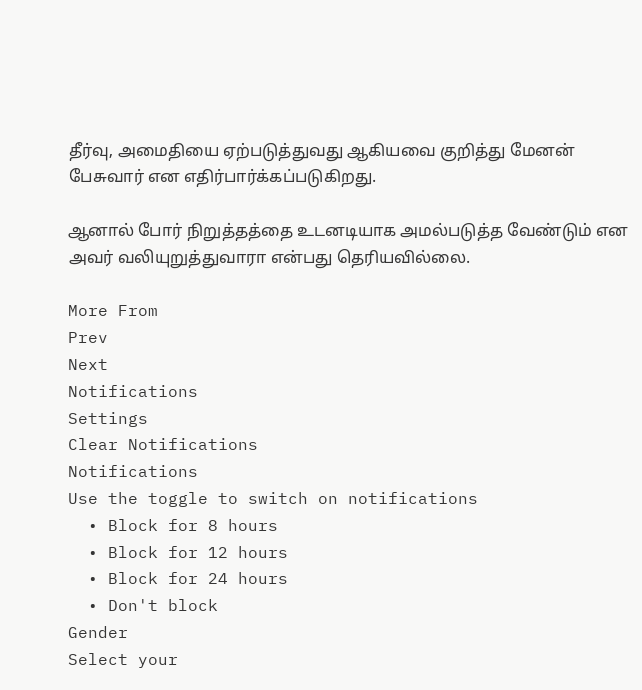தீர்வு, அமைதியை ஏற்படுத்துவது ஆகியவை குறித்து மேனன் பேசுவார் என எதிர்பார்க்கப்படுகிறது.

ஆனால் போர் நிறுத்தத்தை உடனடியாக அமல்படுத்த வேண்டும் என அவர் வலியுறுத்துவாரா என்பது தெரியவில்லை.

More From
Prev
Next
Notifications
Settings
Clear Notifications
Notifications
Use the toggle to switch on notifications
  • Block for 8 hours
  • Block for 12 hours
  • Block for 24 hours
  • Don't block
Gender
Select your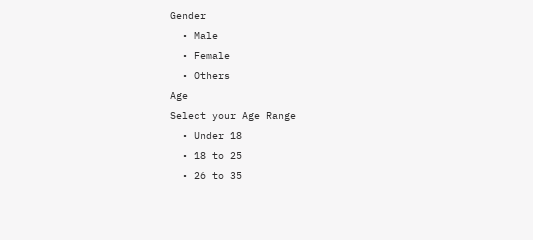Gender
  • Male
  • Female
  • Others
Age
Select your Age Range
  • Under 18
  • 18 to 25
  • 26 to 35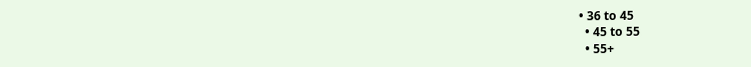• 36 to 45
  • 45 to 55
  • 55+